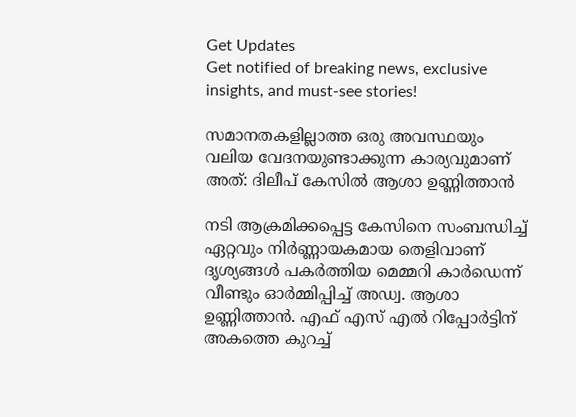Get Updates
Get notified of breaking news, exclusive insights, and must-see stories!

സമാനതകളില്ലാത്ത ഒരു അവസ്ഥയും വലിയ വേദനയുണ്ടാക്കുന്ന കാര്യവുമാണ് അത്: ദിലീപ് കേസില്‍ ആശാ ഉണ്ണിത്താന്‍

നടി ആക്രമിക്കപ്പെട്ട കേസിനെ സംബന്ധിച്ച് ഏറ്റവും നിർണ്ണായകമായ തെളിവാണ് ദൃശ്യങ്ങള്‍ പകർത്തിയ മെമ്മറി കാർഡെന്ന് വീണ്ടും ഓർമ്മിപ്പിച്ച് അഡ്വ. ആശാ ഉണ്ണിത്താന്‍. എഫ് എസ് എല്‍ റിപ്പോർട്ടിന് അകത്തെ കുറച്ച്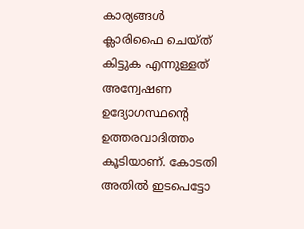കാര്യങ്ങള്‍ ക്ലാരിഫൈ ചെയ്ത് കിട്ടുക എന്നുള്ളത് അന്വേഷണ ഉദ്യോഗസ്ഥന്റെ ഉത്തരവാദിത്തം കൂടിയാണ്. കോടതി അതില്‍ ഇടപെട്ടോ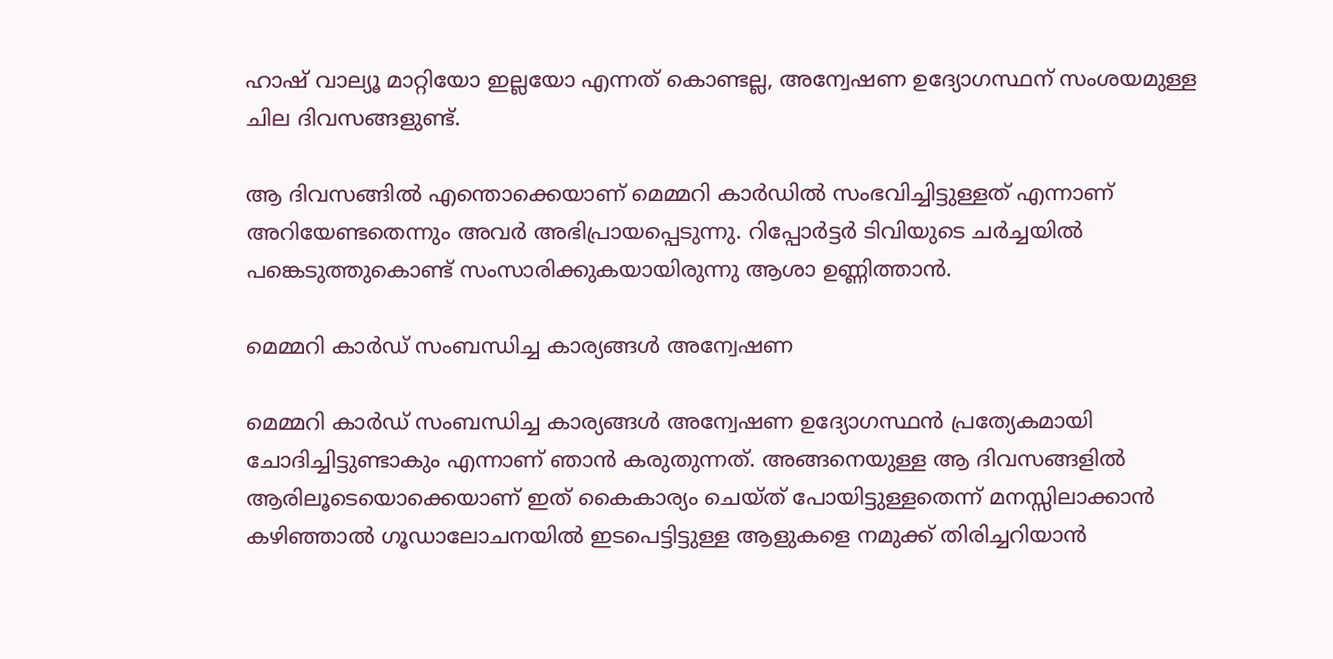ഹാഷ് വാല്യൂ മാറ്റിയോ ഇല്ലയോ എന്നത് കൊണ്ടല്ല, അന്വേഷണ ഉദ്യോഗസ്ഥന് സംശയമുള്ള ചില ദിവസങ്ങളുണ്ട്.

ആ ദിവസങ്ങില്‍ എന്തൊക്കെയാണ് മെമ്മറി കാർഡില്‍ സംഭവിച്ചിട്ടുള്ളത് എന്നാണ് അറിയേണ്ടതെന്നും അവർ അഭിപ്രായപ്പെടുന്നു. റിപ്പോർട്ടർ ടിവിയുടെ ചർച്ചയില്‍ പങ്കെടുത്തുകൊണ്ട് സംസാരിക്കുകയായിരുന്നു ആശാ ഉണ്ണിത്താന്‍.

മെമ്മറി കാർഡ് സംബന്ധിച്ച കാര്യങ്ങള്‍ അന്വേഷണ

മെമ്മറി കാർഡ് സംബന്ധിച്ച കാര്യങ്ങള്‍ അന്വേഷണ ഉദ്യോഗസ്ഥന്‍ പ്രത്യേകമായി ചോദിച്ചിട്ടുണ്ടാകും എന്നാണ് ഞാന്‍ കരുതുന്നത്. അങ്ങനെയുള്ള ആ ദിവസങ്ങളില്‍ ആരിലൂടെയൊക്കെയാണ് ഇത് കൈകാര്യം ചെയ്ത് പോയിട്ടുള്ളതെന്ന് മനസ്സിലാക്കാന്‍ കഴിഞ്ഞാല്‍ ഗൂഡാലോചനയില്‍ ഇടപെട്ടിട്ടുള്ള ആളുകളെ നമുക്ക് തിരിച്ചറിയാന്‍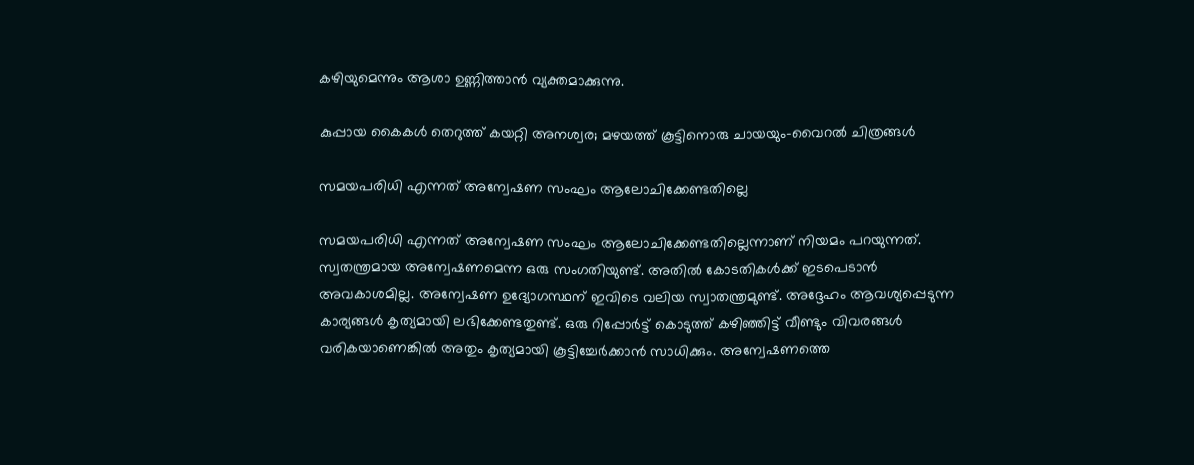കഴിയുമെന്നും ആശാ ഉണ്ണിത്താന്‍ വ്യക്തമാക്കുന്നു.

കുപ്പായ കൈകള്‍ തെറുത്ത് കയറ്റി അനശ്വര; മഴയത്ത് കൂട്ടിനൊരു ചായയും-വൈറല്‍ ചിത്രങ്ങള്‍

സമയപരിധി എന്നത് അന്വേഷണ സംഘം ആലോചിക്കേണ്ടതില്ലെ

സമയപരിധി എന്നത് അന്വേഷണ സംഘം ആലോചിക്കേണ്ടതില്ലെന്നാണ് നിയമം പറയുന്നത്. സ്വതന്ത്രമായ അന്വേഷണമെന്ന ഒരു സംഗതിയുണ്ട്. അതില്‍ കോടതികള്‍ക്ക് ഇടപെടാന്‍ അവകാശമില്ല. അന്വേഷണ ഉദ്യോഗസ്ഥന് ഇവിടെ വലിയ സ്വാതന്ത്രമുണ്ട്. അദ്ദേഹം ആവശ്യപ്പെടുന്ന കാര്യങ്ങള്‍ കൃത്യമായി ലഭിക്കേണ്ടതുണ്ട്. ഒരു റിപ്പോർട്ട് കൊടുത്ത് കഴിഞ്ഞിട്ട് വീണ്ടും വിവരങ്ങള്‍ വരികയാണെങ്കില്‍ അതും കൃത്യമായി കൂട്ടിച്ചേർക്കാന്‍ സാധിക്കും. അന്വേഷണത്തെ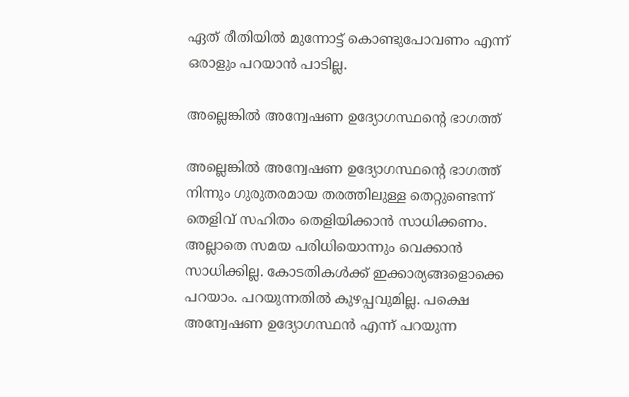ഏത് രീതിയില്‍ മുന്നോട്ട് കൊണ്ടുപോവണം എന്ന് ഒരാളും പറയാന്‍ പാടില്ല.

അല്ലെങ്കില്‍ അന്വേഷണ ഉദ്യോഗസ്ഥന്റെ ഭാഗത്ത്

അല്ലെങ്കില്‍ അന്വേഷണ ഉദ്യോഗസ്ഥന്റെ ഭാഗത്ത് നിന്നും ഗുരുതരമായ തരത്തിലുള്ള തെറ്റുണ്ടെന്ന് തെളിവ് സഹിതം തെളിയിക്കാന്‍ സാധിക്കണം. അല്ലാതെ സമയ പരിധിയൊന്നും വെക്കാന്‍ സാധിക്കില്ല. കോടതികള്‍ക്ക് ഇക്കാര്യങ്ങളൊക്കെ പറയാം. പറയുന്നതില്‍ കുഴപ്പവുമില്ല. പക്ഷെ അന്വേഷണ ഉദ്യോഗസ്ഥന്‍ എന്ന് പറയുന്ന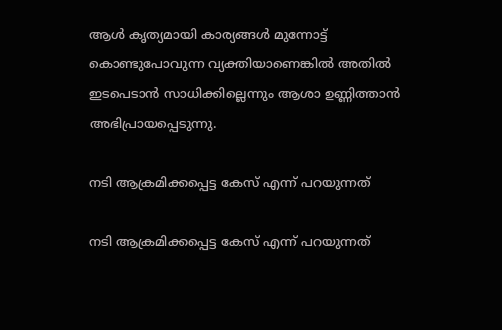ആള്‍ കൃത്യമായി കാര്യങ്ങള്‍ മുന്നോട്ട് കൊണ്ടുപോവുന്ന വ്യക്തിയാണെങ്കില്‍ അതില്‍ ഇടപെടാന്‍ സാധിക്കില്ലെന്നും ആശാ ഉണ്ണിത്താന്‍ അഭിപ്രായപ്പെടുന്നു.

നടി ആക്രമിക്കപ്പെട്ട കേസ് എന്ന് പറയുന്നത്

നടി ആക്രമിക്കപ്പെട്ട കേസ് എന്ന് പറയുന്നത്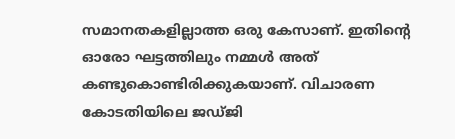സമാനതകളില്ലാത്ത ഒരു കേസാണ്. ഇതിന്റെ ഓരോ ഘട്ടത്തിലും നമ്മള്‍ അത് കണ്ടുകൊണ്ടിരിക്കുകയാണ്. വിചാരണ കോടതിയിലെ ജഡ്ജി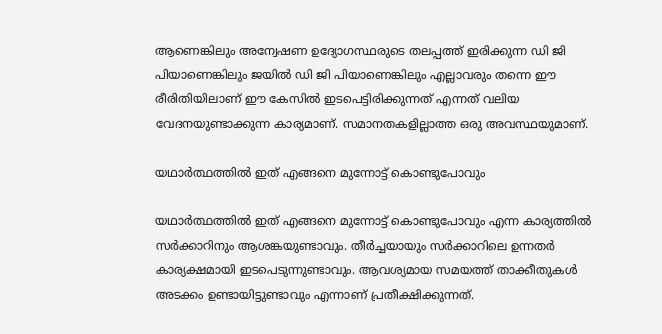ആണെങ്കിലും അന്വേഷണ ഉദ്യോഗസ്ഥരുടെ തലപ്പത്ത് ഇരിക്കുന്ന ഡി ജി പിയാണെങ്കിലും ജയില്‍ ഡി ജി പിയാണെങ്കിലും എല്ലാവരും തന്നെ ഈ രീരിതിയിലാണ് ഈ കേസില്‍ ഇടപെട്ടിരിക്കുന്നത് എന്നത് വലിയ വേദനയുണ്ടാക്കുന്ന കാര്യമാണ്. സമാനതകളില്ലാത്ത ഒരു അവസ്ഥയുമാണ്.

യഥാർത്ഥത്തില്‍ ഇത് എങ്ങനെ മുന്നോട്ട് കൊണ്ടുപോവും

യഥാർത്ഥത്തില്‍ ഇത് എങ്ങനെ മുന്നോട്ട് കൊണ്ടുപോവും എന്ന കാര്യത്തില്‍ സർക്കാറിനും ആശങ്കയുണ്ടാവും. തീർച്ചയായും സർക്കാറിലെ ഉന്നതർ കാര്യക്ഷമായി ഇടപെടുന്നുണ്ടാവും. ആവശ്യമായ സമയത്ത് താക്കീതുകള്‍ അടക്കം ഉണ്ടായിട്ടുണ്ടാവും എന്നാണ് പ്രതീക്ഷിക്കുന്നത്.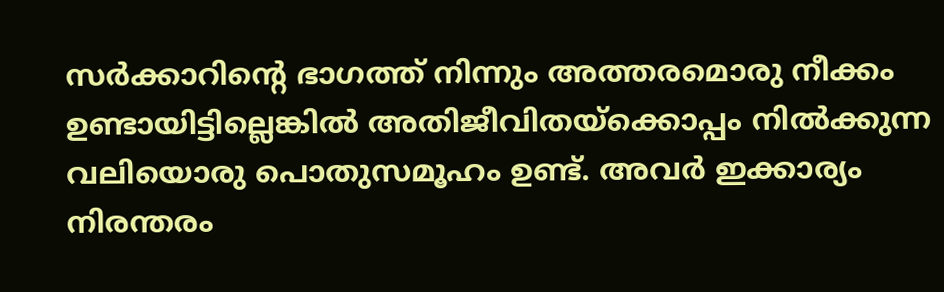സർക്കാറിന്റെ ഭാഗത്ത് നിന്നും അത്തരമൊരു നീക്കം ഉണ്ടായിട്ടില്ലെങ്കില്‍ അതിജീവിതയ്ക്കൊപ്പം നില്‍ക്കുന്ന വലിയൊരു പൊതുസമൂഹം ഉണ്ട്. അവർ ഇക്കാര്യം നിരന്തരം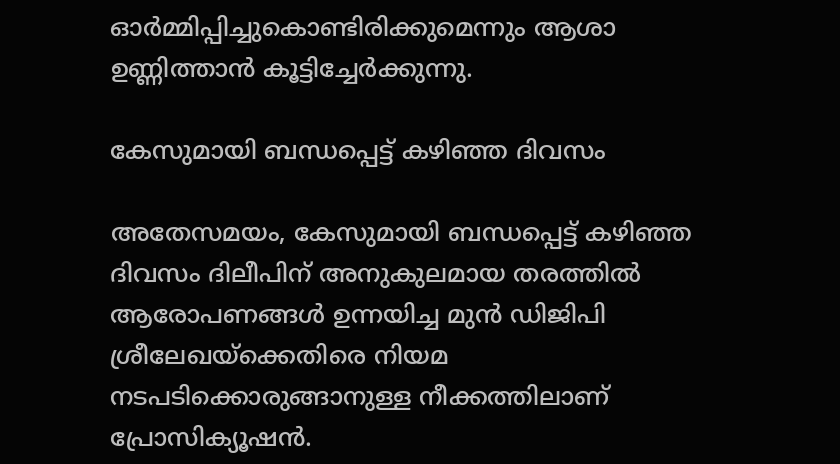ഓർമ്മിപ്പിച്ചുകൊണ്ടിരിക്കുമെന്നും ആശാ ഉണ്ണിത്താന്‍ കൂട്ടിച്ചേർക്കുന്നു.

കേസുമായി ബന്ധപ്പെട്ട് കഴിഞ്ഞ ദിവസം

അതേസമയം, കേസുമായി ബന്ധപ്പെട്ട് കഴിഞ്ഞ ദിവസം ദിലീപിന് അനുകുലമായ തരത്തില്‍ ആരോപണങ്ങള്‍ ഉന്നയിച്ച മുന്‍ ഡിജിപി ശ്രീലേഖയ്ക്കെതിരെ നിയമ നടപടിക്കൊരുങ്ങാനുള്ള നീക്കത്തിലാണ് പ്രോസിക്യൂഷന്‍.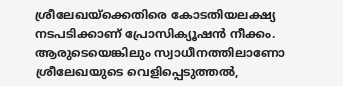ശ്രീലേഖയ്ക്കെതിരെ കോടതിയലക്ഷ്യ നടപടിക്കാണ് പ്രോസിക്യൂഷന്‍ നീക്കം. ആരുടെയെങ്കിലും സ്വാധീനത്തിലാണോ ശ്രീലേഖയുടെ വെളിപ്പെടുത്തൽ,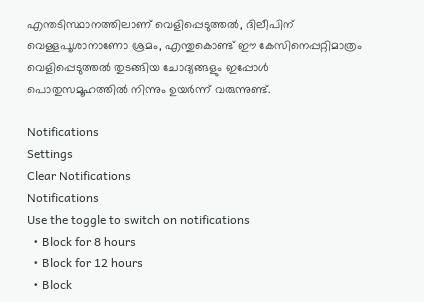എന്തടിസ്ഥാനത്തിലാണ് വെളിപ്പെടുത്തൽ, ദിലീപിന് വെള്ളപൂശാനാണോ ശ്രമം, എന്തുകൊണ്ട് ഈ കേസിനെപ്പറ്റിമാത്രം വെളിപ്പെടുത്തല്‍ തുടങ്ങിയ ചോദ്യങ്ങളും ഇപ്പോള്‍ പൊതുസമൂഹത്തില്‍ നിന്നും ഉയർന്ന് വരുന്നുണ്ട്.

Notifications
Settings
Clear Notifications
Notifications
Use the toggle to switch on notifications
  • Block for 8 hours
  • Block for 12 hours
  • Block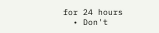for 24 hours
  • Don't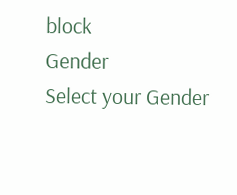block
Gender
Select your Gender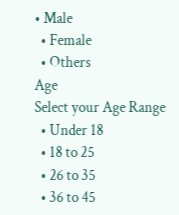• Male
  • Female
  • Others
Age
Select your Age Range
  • Under 18
  • 18 to 25
  • 26 to 35
  • 36 to 45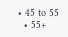• 45 to 55
  • 55+